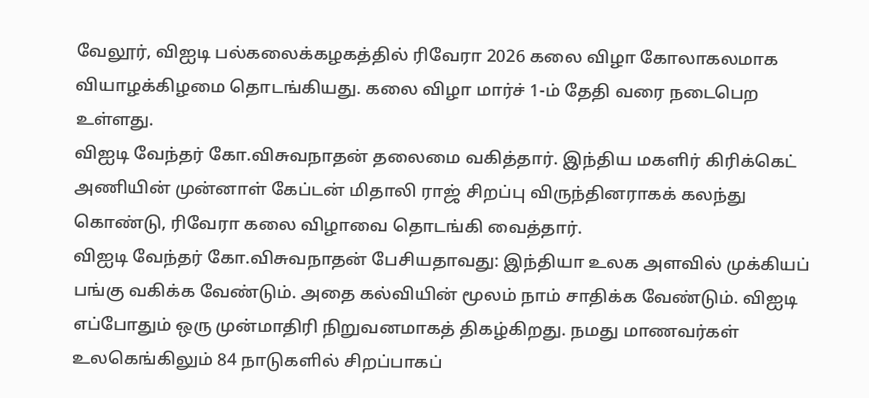வேலூர், விஐடி பல்கலைக்கழகத்தில் ரிவேரா 2026 கலை விழா கோலாகலமாக வியாழக்கிழமை தொடங்கியது. கலை விழா மார்ச் 1-ம் தேதி வரை நடைபெற உள்ளது.
விஐடி வேந்தர் கோ.விசுவநாதன் தலைமை வகித்தார். இந்திய மகளிர் கிரிக்கெட் அணியின் முன்னாள் கேப்டன் மிதாலி ராஜ் சிறப்பு விருந்தினராகக் கலந்து கொண்டு, ரிவேரா கலை விழாவை தொடங்கி வைத்தார்.
விஐடி வேந்தர் கோ.விசுவநாதன் பேசியதாவது: இந்தியா உலக அளவில் முக்கியப் பங்கு வகிக்க வேண்டும். அதை கல்வியின் மூலம் நாம் சாதிக்க வேண்டும். விஐடி எப்போதும் ஒரு முன்மாதிரி நிறுவனமாகத் திகழ்கிறது. நமது மாணவர்கள் உலகெங்கிலும் 84 நாடுகளில் சிறப்பாகப்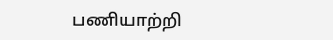பணியாற்றி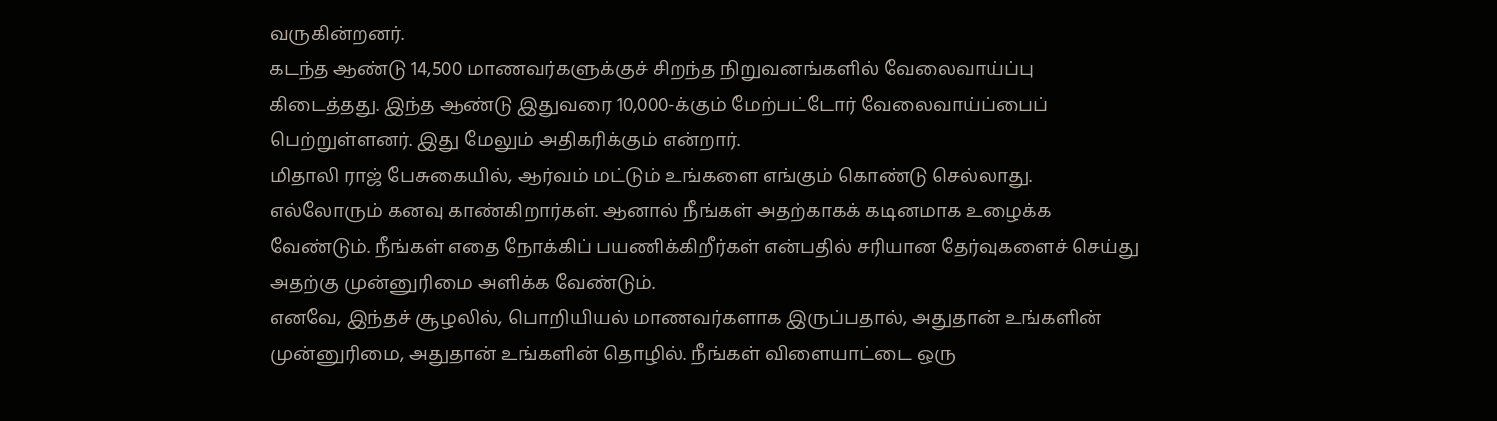வருகின்றனர்.
கடந்த ஆண்டு 14,500 மாணவர்களுக்குச் சிறந்த நிறுவனங்களில் வேலைவாய்ப்பு கிடைத்தது. இந்த ஆண்டு இதுவரை 10,000-க்கும் மேற்பட்டோர் வேலைவாய்ப்பைப் பெற்றுள்ளனர். இது மேலும் அதிகரிக்கும் என்றார்.
மிதாலி ராஜ் பேசுகையில், ஆர்வம் மட்டும் உங்களை எங்கும் கொண்டு செல்லாது. எல்லோரும் கனவு காண்கிறார்கள். ஆனால் நீங்கள் அதற்காகக் கடினமாக உழைக்க வேண்டும். நீங்கள் எதை நோக்கிப் பயணிக்கிறீர்கள் என்பதில் சரியான தேர்வுகளைச் செய்து அதற்கு முன்னுரிமை அளிக்க வேண்டும்.
எனவே, இந்தச் சூழலில், பொறியியல் மாணவர்களாக இருப்பதால், அதுதான் உங்களின் முன்னுரிமை, அதுதான் உங்களின் தொழில். நீங்கள் விளையாட்டை ஒரு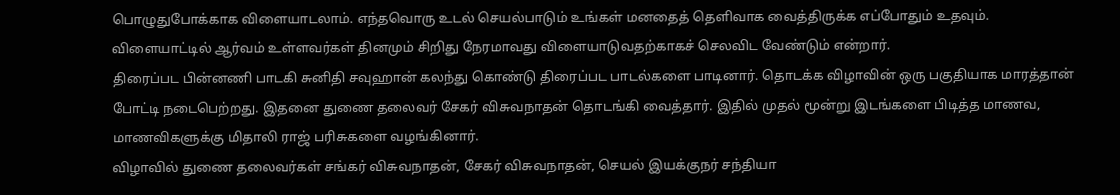பொழுதுபோக்காக விளையாடலாம். எந்தவொரு உடல் செயல்பாடும் உங்கள் மனதைத் தெளிவாக வைத்திருக்க எப்போதும் உதவும். விளையாட்டில் ஆர்வம் உள்ளவர்கள் தினமும் சிறிது நேரமாவது விளையாடுவதற்காகச் செலவிட வேண்டும் என்றார்.
திரைப்பட பின்னணி பாடகி சுனிதி சவுஹான் கலந்து கொண்டு திரைப்பட பாடல்களை பாடினார். தொடக்க விழாவின் ஒரு பகுதியாக மாரத்தான் போட்டி நடைபெற்றது. இதனை துணை தலைவர் சேகர் விசுவநாதன் தொடங்கி வைத்தார். இதில் முதல் மூன்று இடங்களை பிடித்த மாணவ, மாணவிகளுக்கு மிதாலி ராஜ் பரிசுகளை வழங்கினார்.
விழாவில் துணை தலைவர்கள் சங்கர் விசுவநாதன், சேகர் விசுவநாதன், செயல் இயக்குநர் சந்தியா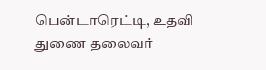பென்டாரெட்டி, உதவி துணை தலைவர்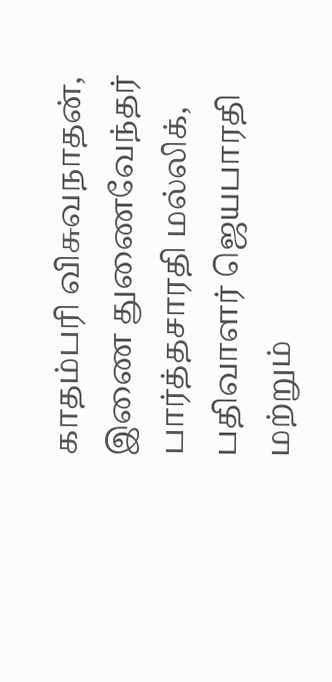காதம்பரி விசுவநாதன், இணை துணைவேந்தர் பார்த்தசாரதி மல்லிக், பதிவாளர் ஜெயபாரதி மற்றும்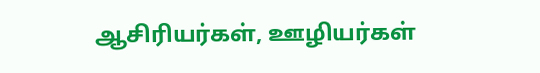ஆசிரியர்கள், ஊழியர்கள்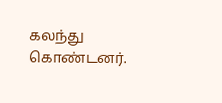கலந்து கொண்டனர்.